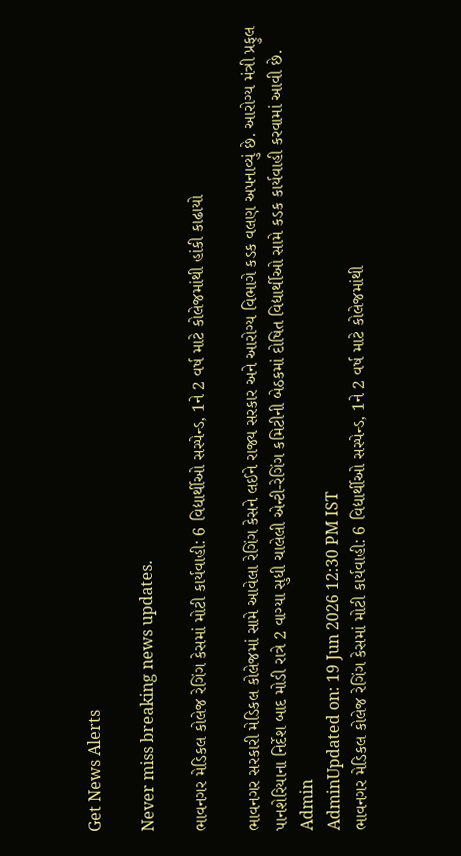Get News Alerts

Never miss breaking news updates.

ભાવનગર મેડિકલ કોલેજ રેગિંગ કેસમાં મોટી કાર્યવાહી: 6 વિદ્યાર્થીઓ સસ્પેન્ડ, 1ને 2 વર્ષ માટે કોલેજમાંથી હાંકી કાઢાયો

ભાવનગર સરકારી મેડિકલ કોલેજમાં સામે આવેલા રેગિંગ કેસને લઈને રાજ્ય સરકાર અને આરોગ્ય વિભાગે કડક વલણ અપનાવ્યું છે. આરોગ્ય મંત્રી પ્રફુલ પાનશેરિયાના નિર્દેશ બાદ મોડી રાત્રે 2 વાગ્યા સુધી ચાલેલી એન્ટી-રેગિંગ કમિટીની બેઠકમાં દોષિત વિદ્યાર્થીઓ સામે કડક કાર્યવાહી કરવામાં આવી છે.
Admin
AdminUpdated on: 19 Jun 2026 12:30 PM IST
ભાવનગર મેડિકલ કોલેજ રેગિંગ કેસમાં મોટી કાર્યવાહી: 6 વિદ્યાર્થીઓ સસ્પેન્ડ, 1ને 2 વર્ષ માટે કોલેજમાંથી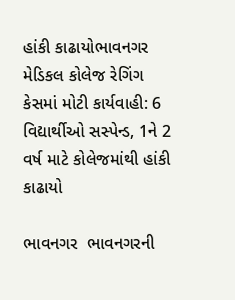હાંકી કાઢાયોભાવનગર મેડિકલ કોલેજ રેગિંગ કેસમાં મોટી કાર્યવાહી: 6 વિદ્યાર્થીઓ સસ્પેન્ડ, 1ને 2 વર્ષ માટે કોલેજમાંથી હાંકી કાઢાયો

ભાવનગર  ભાવનગરની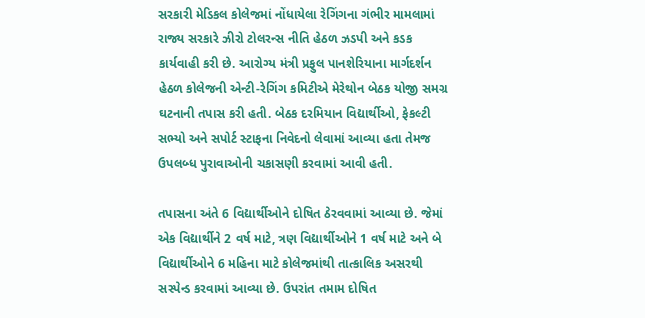સરકારી મેડિકલ કોલેજમાં નોંધાયેલા રેગિંગના ગંભીર મામલામાં રાજ્ય સરકારે ઝીરો ટોલરન્સ નીતિ હેઠળ ઝડપી અને કડક કાર્યવાહી કરી છે. આરોગ્ય મંત્રી પ્રફુલ પાનશેરિયાના માર્ગદર્શન હેઠળ કોલેજની એન્ટી-રેગિંગ કમિટીએ મેરેથોન બેઠક યોજી સમગ્ર ઘટનાની તપાસ કરી હતી. બેઠક દરમિયાન વિદ્યાર્થીઓ, ફેકલ્ટી સભ્યો અને સપોર્ટ સ્ટાફના નિવેદનો લેવામાં આવ્યા હતા તેમજ ઉપલબ્ધ પુરાવાઓની ચકાસણી કરવામાં આવી હતી.

તપાસના અંતે 6 વિદ્યાર્થીઓને દોષિત ઠેરવવામાં આવ્યા છે. જેમાં એક વિદ્યાર્થીને 2 વર્ષ માટે, ત્રણ વિદ્યાર્થીઓને 1 વર્ષ માટે અને બે વિદ્યાર્થીઓને 6 મહિના માટે કોલેજમાંથી તાત્કાલિક અસરથી સસ્પેન્ડ કરવામાં આવ્યા છે. ઉપરાંત તમામ દોષિત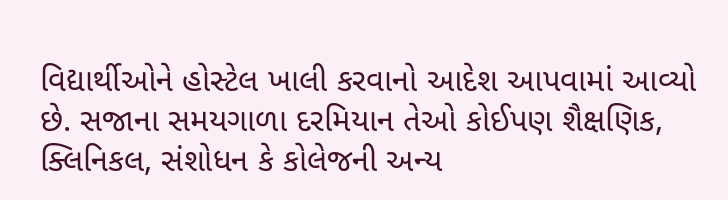વિદ્યાર્થીઓને હોસ્ટેલ ખાલી કરવાનો આદેશ આપવામાં આવ્યો છે. સજાના સમયગાળા દરમિયાન તેઓ કોઈપણ શૈક્ષણિક, ક્લિનિકલ, સંશોધન કે કોલેજની અન્ય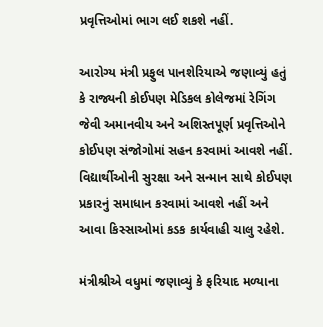પ્રવૃત્તિઓમાં ભાગ લઈ શકશે નહીં.

આરોગ્ય મંત્રી પ્રફુલ પાનશેરિયાએ જણાવ્યું હતું કે રાજ્યની કોઈપણ મેડિકલ કોલેજમાં રેગિંગ જેવી અમાનવીય અને અશિસ્તપૂર્ણ પ્રવૃત્તિઓને કોઈપણ સંજોગોમાં સહન કરવામાં આવશે નહીં. વિદ્યાર્થીઓની સુરક્ષા અને સન્માન સાથે કોઈપણ પ્રકારનું સમાધાન કરવામાં આવશે નહીં અને આવા કિસ્સાઓમાં કડક કાર્યવાહી ચાલુ રહેશે.

મંત્રીશ્રીએ વધુમાં જણાવ્યું કે ફરિયાદ મળ્યાના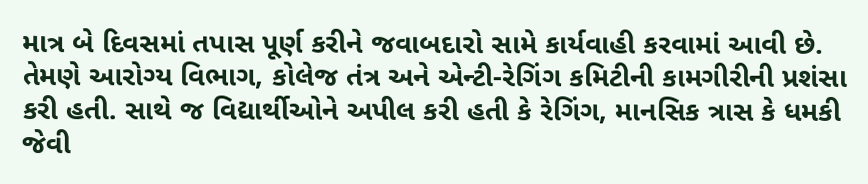માત્ર બે દિવસમાં તપાસ પૂર્ણ કરીને જવાબદારો સામે કાર્યવાહી કરવામાં આવી છે. તેમણે આરોગ્ય વિભાગ, કોલેજ તંત્ર અને એન્ટી-રેગિંગ કમિટીની કામગીરીની પ્રશંસા કરી હતી. સાથે જ વિદ્યાર્થીઓને અપીલ કરી હતી કે રેગિંગ, માનસિક ત્રાસ કે ધમકી જેવી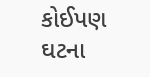કોઈપણ ઘટના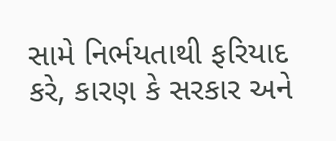સામે નિર્ભયતાથી ફરિયાદ કરે, કારણ કે સરકાર અને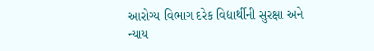આરોગ્ય વિભાગ દરેક વિદ્યાર્થીની સુરક્ષા અને ન્યાય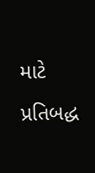માટે પ્રતિબદ્ધ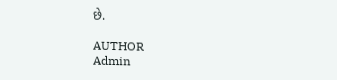છે.

AUTHOR
Admin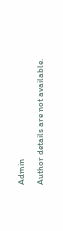Admin

Author details are not available.